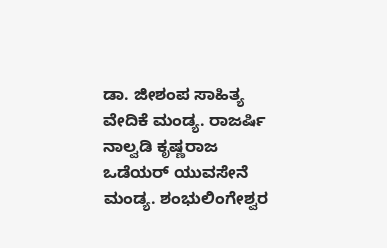ಡಾ. ಜೀಶಂಪ ಸಾಹಿತ್ಯ ವೇದಿಕೆ ಮಂಡ್ಯ. ರಾಜರ್ಷಿ ನಾಲ್ವಡಿ ಕೃಷ್ಣರಾಜ ಒಡೆಯರ್ ಯುವಸೇನೆ ಮಂಡ್ಯ. ಶಂಭುಲಿಂಗೇಶ್ವರ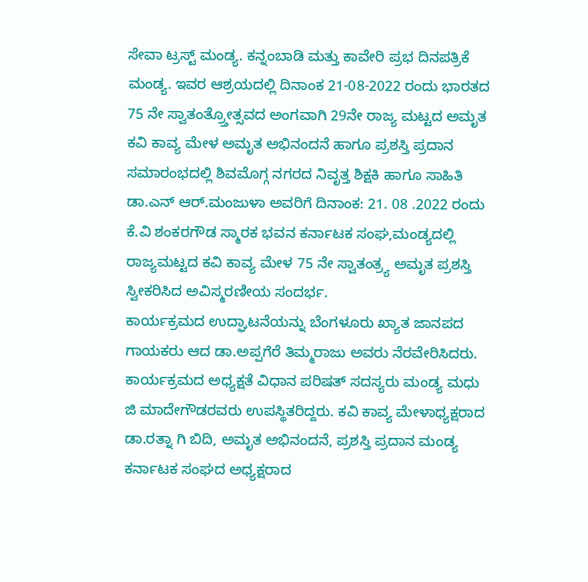ಸೇವಾ ಟ್ರಸ್ಟ್ ಮಂಡ್ಯ. ಕನ್ನಂಬಾಡಿ ಮತ್ತು ಕಾವೇರಿ ಪ್ರಭ ದಿನಪತ್ರಿಕೆ ಮಂಡ್ಯ. ಇವರ ಆಶ್ರಯದಲ್ಲಿ ದಿನಾಂಕ 21-08-2022 ರಂದು ಭಾರತದ 75 ನೇ ಸ್ವಾತಂತ್ರ್ತೋತ್ಸವದ ಅಂಗವಾಗಿ 29ನೇ ರಾಜ್ಯ ಮಟ್ಟದ ಅಮೃತ ಕವಿ ಕಾವ್ಯ ಮೇಳ ಅಮೃತ ಅಭಿನಂದನೆ ಹಾಗೂ ಪ್ರಶಸ್ತಿ ಪ್ರದಾನ ಸಮಾರಂಭದಲ್ಲಿ ಶಿವಮೊಗ್ಗ ನಗರದ ನಿವೃತ್ತ ಶಿಕ್ಷಕಿ ಹಾಗೂ ಸಾಹಿತಿ ಡಾ.ಎನ್ ಆರ್.ಮಂಜುಳಾ ಅವರಿಗೆ ದಿನಾಂಕ: 21. 08 .2022 ರಂದು ಕೆ.ವಿ ಶಂಕರಗೌಡ ಸ್ಮಾರಕ ಭವನ ಕರ್ನಾಟಕ ಸಂಘ,ಮಂಡ್ಯದಲ್ಲಿ ರಾಜ್ಯಮಟ್ಟದ ಕವಿ ಕಾವ್ಯ ಮೇಳ 75 ನೇ ಸ್ವಾತಂತ್ರ್ಯ ಅಮೃತ ಪ್ರಶಸ್ತಿ ಸ್ವೀಕರಿಸಿದ ಅವಿಸ್ಮರಣೀಯ ಸಂದರ್ಭ.
ಕಾರ್ಯಕ್ರಮದ ಉದ್ಘಾಟನೆಯನ್ನು ಬೆಂಗಳೂರು ಖ್ಯಾತ ಜಾನಪದ ಗಾಯಕರು ಆದ ಡಾ.ಅಪ್ಪಗೆರೆ ತಿಮ್ಮರಾಜು ಅವರು ನೆರವೇರಿಸಿದರು. ಕಾರ್ಯಕ್ರಮದ ಅಧ್ಯಕ್ಷತೆ ವಿಧಾನ ಪರಿಷತ್ ಸದಸ್ಯರು ಮಂಡ್ಯ ಮಧು ಜಿ ಮಾದೇಗೌಡರವರು ಉಪಸ್ಥಿತರಿದ್ದರು. ಕವಿ ಕಾವ್ಯ ಮೇಳಾಧ್ಯಕ್ಷರಾದ ಡಾ.ರತ್ನಾ ಗಿ ಬಿದಿ, ಅಮೃತ ಅಭಿನಂದನೆ, ಪ್ರಶಸ್ತಿ ಪ್ರದಾನ ಮಂಡ್ಯ ಕರ್ನಾಟಕ ಸಂಘದ ಅಧ್ಯಕ್ಷರಾದ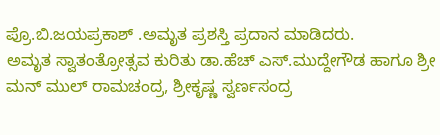ಪ್ರೊ.ಬಿ.ಜಯಪ್ರಕಾಶ್ .ಅಮೃತ ಪ್ರಶಸ್ತಿ ಪ್ರದಾನ ಮಾಡಿದರು.
ಅಮೃತ ಸ್ವಾತಂತ್ರೋತ್ಸವ ಕುರಿತು ಡಾ.ಹೆಚ್ ಎಸ್.ಮುದ್ದೇಗೌಡ ಹಾಗೂ ಶ್ರೀ ಮನ್ ಮುಲ್ ರಾಮಚಂದ್ರ, ಶ್ರೀಕೃಷ್ಣ ಸ್ವರ್ಣಸಂದ್ರ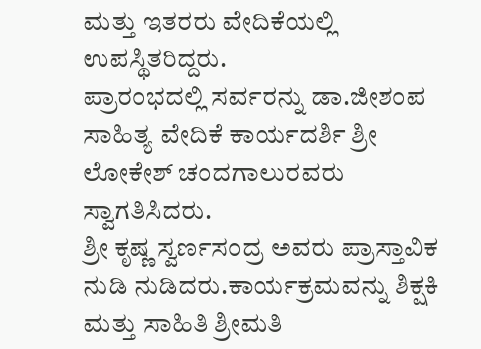ಮತ್ತು ಇತರರು ವೇದಿಕೆಯಲ್ಲಿ ಉಪಸ್ಥಿತರಿದ್ದರು.
ಪ್ರಾರಂಭದಲ್ಲಿ ಸರ್ವರನ್ನು ಡಾ.ಜೀಶಂಪ ಸಾಹಿತ್ಯ ವೇದಿಕೆ ಕಾರ್ಯದರ್ಶಿ ಶ್ರೀ ಲೋಕೇಶ್ ಚಂದಗಾಲುರವರು ಸ್ವಾಗತಿಸಿದರು.
ಶ್ರೀ ಕೃಷ್ಣ ಸ್ವರ್ಣಸಂದ್ರ ಅವರು ಪ್ರಾಸ್ತಾವಿಕ ನುಡಿ ನುಡಿದರು.ಕಾರ್ಯಕ್ರಮವನ್ನು ಶಿಕ್ಷಕಿ ಮತ್ತು ಸಾಹಿತಿ ಶ್ರೀಮತಿ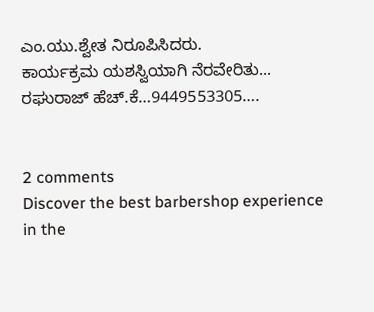ಎಂ.ಯು.ಶ್ವೇತ ನಿರೂಪಿಸಿದರು.
ಕಾರ್ಯಕ್ರಮ ಯಶಸ್ವಿಯಾಗಿ ನೆರವೇರಿತು...
ರಘುರಾಜ್ ಹೆಚ್.ಕೆ…9449553305….


2 comments
Discover the best barbershop experience in the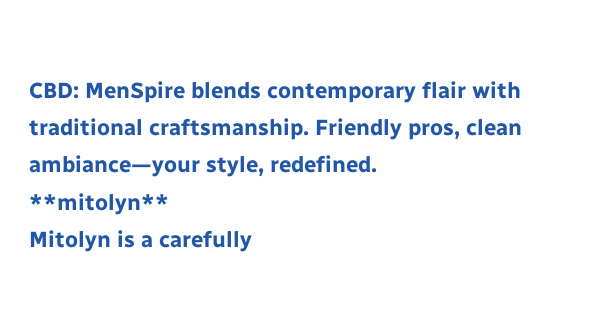CBD: MenSpire blends contemporary flair with traditional craftsmanship. Friendly pros, clean ambiance—your style, redefined.
**mitolyn**
Mitolyn is a carefully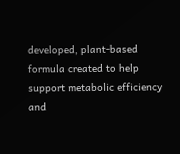developed, plant-based formula created to help support metabolic efficiency and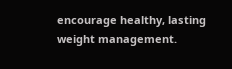encourage healthy, lasting weight management.